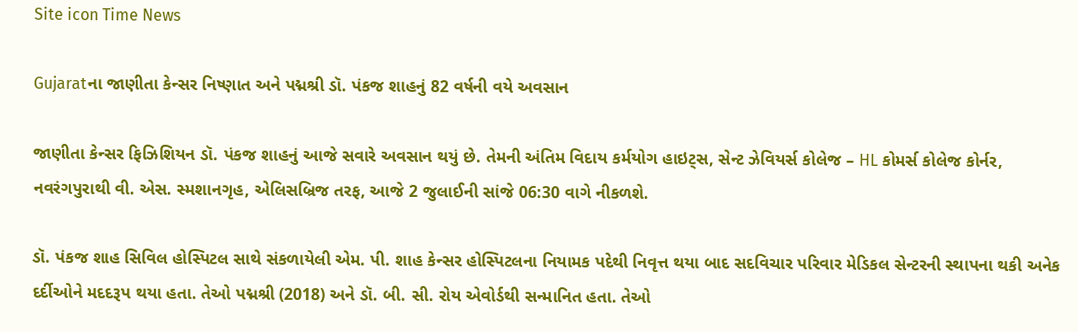Site icon Time News

Gujaratના જાણીતા કેન્સર નિષ્ણાત અને પદ્મશ્રી ડૉ. પંકજ શાહનું 82 વર્ષની વયે અવસાન

જાણીતા કેન્સર ફિઝિશિયન ડૉ. પંકજ શાહનું આજે સવારે અવસાન થયું છે. તેમની અંતિમ વિદાય કર્મયોગ હાઇટ્સ, સેન્ટ ઝેવિયર્સ કોલેજ – HL કોમર્સ કોલેજ કોર્નર, નવરંગપુરાથી વી. એસ. સ્મશાનગૃહ, એલિસબ્રિજ તરફ, આજે 2 જુલાઈની સાંજે 06:30 વાગે નીકળશે.

ડૉ. પંકજ શાહ સિવિલ હોસ્પિટલ સાથે સંકળાયેલી એમ. પી. શાહ કેન્સર હોસ્પિટલના નિયામક પદેથી નિવૃત્ત થયા બાદ સદવિચાર પરિવાર મેડિકલ સેન્ટરની સ્થાપના થકી અનેક દર્દીઓને મદદરૂપ થયા હતા. તેઓ પદ્મશ્રી (2018) અને ડૉ. બી. સી. રોય એવોર્ડથી સન્માનિત હતા. તેઓ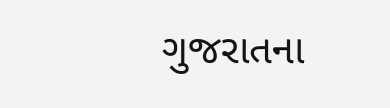ગુજરાતના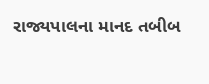રાજ્યપાલના માનદ તબીબ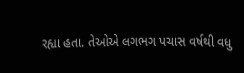રહ્યા હતા. તેઓએ લગભગ પચાસ વર્ષથી વધુ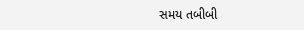સમય તબીબી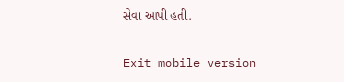સેવા આપી હતી.

Exit mobile version